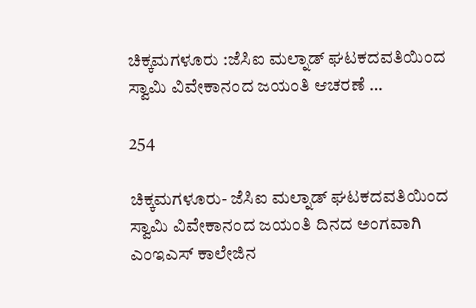ಚಿಕ್ಕಮಗಳೂರು :ಜೆಸಿಐ ಮಲ್ನಾಡ್ ಘಟಕದವತಿಯಿಂದ ಸ್ವಾಮಿ ವಿವೇಕಾನಂದ ಜಯಂತಿ ಆಚರಣೆ …

254

ಚಿಕ್ಕಮಗಳೂರು- ಜೆಸಿಐ ಮಲ್ನಾಡ್ ಘಟಕದವತಿಯಿಂದ ಸ್ವಾಮಿ ವಿವೇಕಾನಂದ ಜಯಂತಿ ದಿನದ ಅಂಗವಾಗಿ ಎಂಇಎಸ್ ಕಾಲೇಜಿನ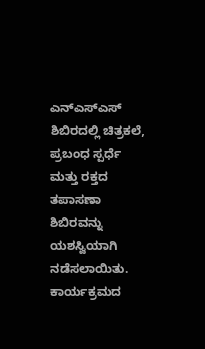ಎನ್‍ಎಸ್‍ಎಸ್ ಶಿಬಿರದಲ್ಲಿ ಚಿತ್ರಕಲೆ, ಪ್ರಬಂಧ ಸ್ಪರ್ಧೆ ಮತ್ತು ರಕ್ತದ ತಪಾಸಣಾ ಶಿಬಿರವನ್ನು ಯಶಸ್ವಿಯಾಗಿ ನಡೆಸಲಾಯಿತು. ಕಾರ್ಯಕ್ರಮದ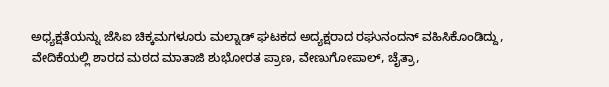ಅಧ್ಯಕ್ಷತೆಯನ್ನು ಜೆಸಿಐ ಚಿಕ್ಕಮಗಳೂರು ಮಲ್ನಾಡ್ ಘಟಕದ ಅದ್ಯಕ್ಷರಾದ ರಘುನಂದನ್ ವಹಿಸಿಕೊಂಡಿದ್ದು, ವೇದಿಕೆಯಲ್ಲಿ ಶಾರದ ಮಠದ ಮಾತಾಜಿ ಶುಭೋರತ ಪ್ರಾಣ, ವೇಣುಗೋಪಾಲ್, ಚೈತ್ರಾ,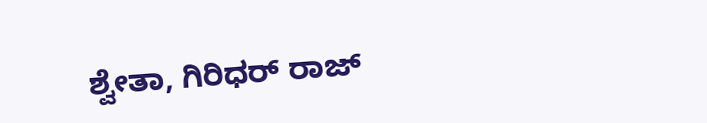ಶ್ವೇತಾ, ಗಿರಿಧರ್ ರಾಜ್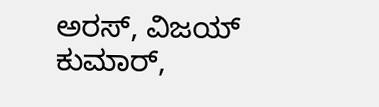ಅರಸ್, ವಿಜಯ್ ಕುಮಾರ್,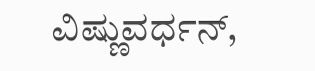ವಿಷ್ಣುವರ್ಧನ್,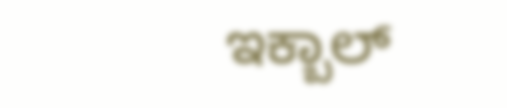ಇಕ್ಬಾಲ್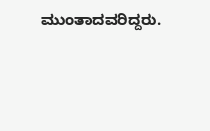ಮುಂತಾದವರಿದ್ದರು.